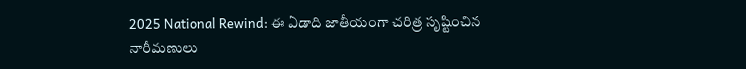2025 National Rewind: ఈ ఏడాది జాతీయంగా చరిత్ర సృష్టించిన నారీమణులు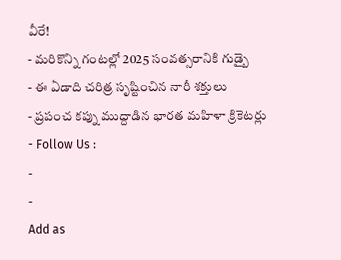వీరే!
- మరికొన్ని గంటల్లో 2025 సంవత్సరానికి గుడ్బై
- ఈ ఏడాది చరిత్ర సృష్టించిన నారీ శక్తులు
- ప్రపంచ కప్ను ముద్దాడిన భారత మహిళా క్రికెటర్లు
- Follow Us :
-
-
Add as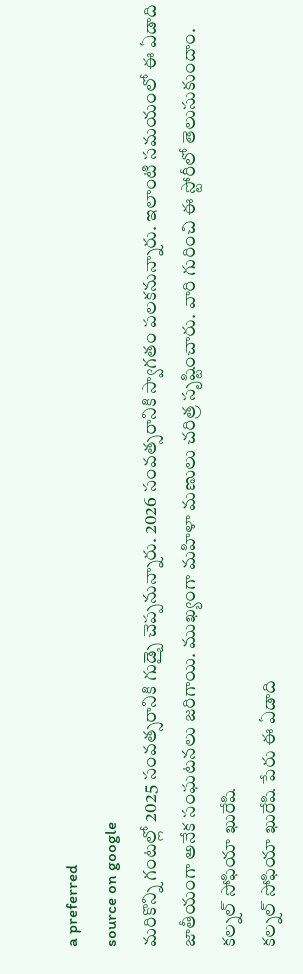a preferred
source on google
మరికొన్ని గంటల్లో 2025 సంవత్సరానికి గుడ్బై చెప్పనున్నారు. 2026 సంవత్సరానికి స్వాగతం పలకనున్నారు. ఇలాంటి సమయంలో ఈ ఏడాది జాతీయంగా అనేక సంఘటనలు జరిగాయి. ముఖ్యంగా మహిళా మణులు చరిత్ర సృష్టించారు. వారి గురించి ఈ స్టోరీలో తెలుసుకుందాం.
కల్నల్ సోఫియా ఖురేషి
కల్నల్ సోఫియా ఖురేషి పేరు ఈ ఏడాది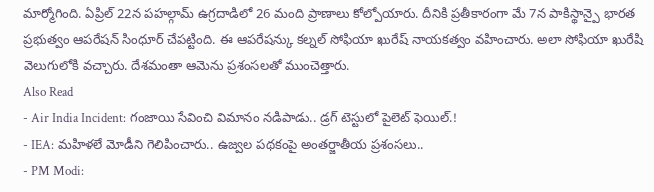మార్మోగింది. ఏప్రిల్ 22న పహల్గామ్ ఉగ్రదాడిలో 26 మంది ప్రాణాలు కోల్పోయారు. దీనికి ప్రతీకారంగా మే 7న పాకిస్థాన్పై భారత ప్రభుత్వం ఆపరేషన్ సింధూర్ చేపట్టింది. ఈ ఆపరేషన్కు కల్నల్ సోఫియా ఖురేష్ నాయకత్వం వహించారు. అలా సోఫియా ఖురేషి వెలుగులోకి వచ్చారు. దేశమంతా ఆమెను ప్రశంసలతో ముంచెత్తారు.
Also Read
- Air India Incident: గంజాయి సేవించి విమానం నడిపాడు.. డ్రగ్ టెస్టులో పైలెట్ ఫెయిల్.!
- IEA: మహిళలే మోడీని గెలిపించారు.. ఉజ్వల పథకంపై అంతర్జాతీయ ప్రశంసలు..
- PM Modi: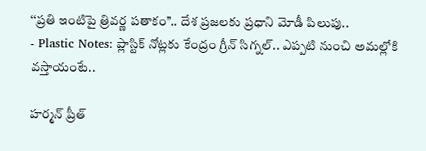‘‘ప్రతి ఇంటిపై త్రివర్ణ పతాకం’’.. దేశ ప్రజలకు ప్రధాని మోడీ పిలుపు..
- Plastic Notes: ప్లాస్టిక్ నోట్లకు కేంద్రం గ్రీన్ సిగ్నల్.. ఎప్పటి నుంచి అమల్లోకి వస్తాయంటే..

హర్మన్ ప్రీత్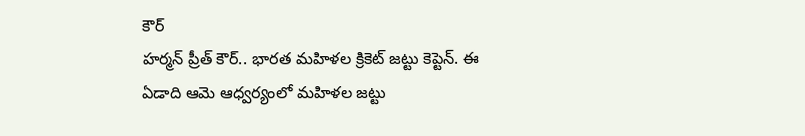కౌర్
హర్మన్ ప్రీత్ కౌర్.. భారత మహిళల క్రికెట్ జట్టు కెప్టెన్. ఈ ఏడాది ఆమె ఆధ్వర్యంలో మహిళల జట్టు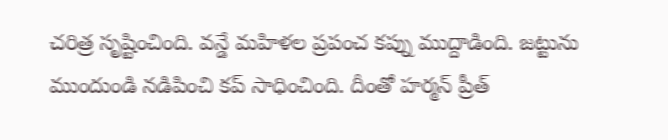చరిత్ర సృష్టించింది. వన్డే మహిళల ప్రపంచ కప్ను ముద్దాడింది. జట్టును ముందుండి నడిపించి కప్ సాధించింది. దీంతో హర్మన్ ప్రీత్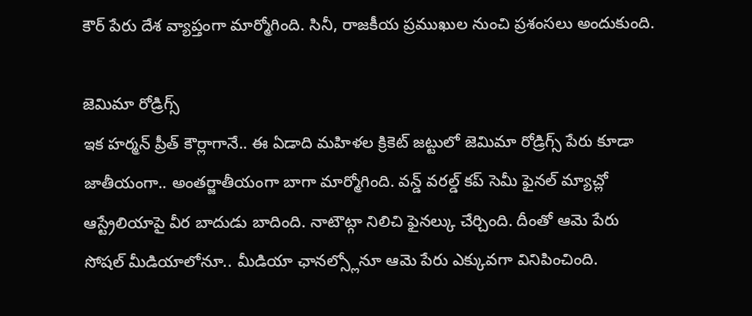కౌర్ పేరు దేశ వ్యాప్తంగా మార్మోగింది. సినీ, రాజకీయ ప్రముఖుల నుంచి ప్రశంసలు అందుకుంది.

జెమిమా రోడ్రిగ్స్
ఇక హర్మన్ ప్రీత్ కౌర్లాగానే.. ఈ ఏడాది మహిళల క్రికెట్ జట్టులో జెమిమా రోడ్రిగ్స్ పేరు కూడా జాతీయంగా.. అంతర్జాతీయంగా బాగా మార్మోగింది. వన్డ్ వరల్డ్ కప్ సెమీ ఫైనల్ మ్యాచ్లో ఆస్ట్రేలియాపై వీర బాదుడు బాదింది. నాటౌట్గా నిలిచి ఫైనల్కు చేర్చింది. దీంతో ఆమె పేరు సోషల్ మీడియాలోనూ.. మీడియా ఛానల్స్లోనూ ఆమె పేరు ఎక్కువగా వినిపించింది.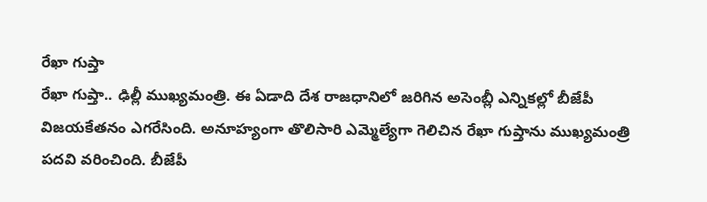రేఖా గుప్తా
రేఖా గుప్తా.. ఢిల్లీ ముఖ్యమంత్రి. ఈ ఏడాది దేశ రాజధానిలో జరిగిన అసెంబ్లీ ఎన్నికల్లో బీజేపీ విజయకేతనం ఎగరేసింది. అనూహ్యంగా తొలిసారి ఎమ్మెల్యేగా గెలిచిన రేఖా గుప్తాను ముఖ్యమంత్రి పదవి వరించింది. బీజేపీ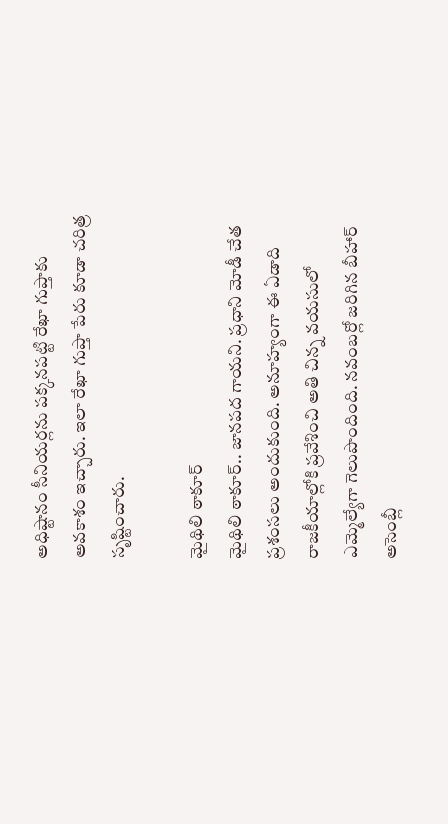అధిష్టానం సీనియర్లను పక్కనపట్టి రేఖా గుప్తాకు అవకాశం ఇచ్చారు. ఇలా రేఖా గుప్తా పేరు కూడా చరిత్ర సృష్టించారు.

మైథిలి ఠాకూర్
మైథిలి ఠాకూర్.. జానపద గాయని. ప్రధాని మోడీ చేత ప్రశంసలు అందుకుంది. అనూహ్యంగా ఈ ఏడాది రాజకీయాల్లోకి ప్రవేశించి అతి చిన్న వయసులో ఎమ్మెల్యేగా గెలుపొందింది. నవంబర్లో జరిగిన బీహార్ అసెంబ్లీ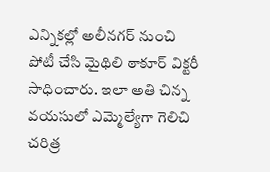ఎన్నికల్లో అలీనగర్ నుంచి పోటీ చేసి మైథిలి ఠాకూర్ విక్టరీ సాధించారు. ఇలా అతి చిన్న వయసులో ఎమ్మెల్యేగా గెలిచి చరిత్ర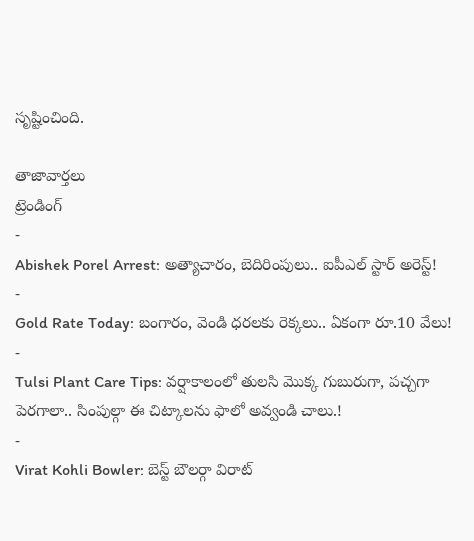సృష్టించింది.

తాజావార్తలు
ట్రెండింగ్
-
Abishek Porel Arrest: అత్యాచారం, బెదిరింపులు.. ఐపీఎల్ స్టార్ అరెస్ట్!
-
Gold Rate Today: బంగారం, వెండి ధరలకు రెక్కలు.. ఏకంగా రూ.10 వేలు!
-
Tulsi Plant Care Tips: వర్షాకాలంలో తులసి మొక్క గుబురుగా, పచ్చగా పెరగాలా.. సింపుల్గా ఈ చిట్కాలను ఫాలో అవ్వండి చాలు.!
-
Virat Kohli Bowler: బెస్ట్ బౌలర్గా విరాట్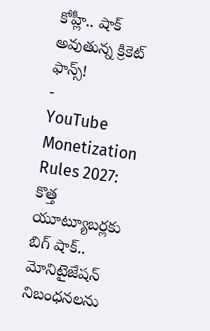కోహ్లీ.. షాక్ అవుతున్న క్రికెట్ ఫాన్స్!
-
YouTube Monetization Rules 2027: కొత్త యూట్యూబర్లకు బిగ్ షాక్.. మోనిటైజేషన్ నిబంధనలను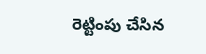రెట్టింపు చేసిన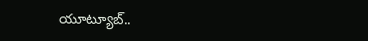యూట్యూబ్..